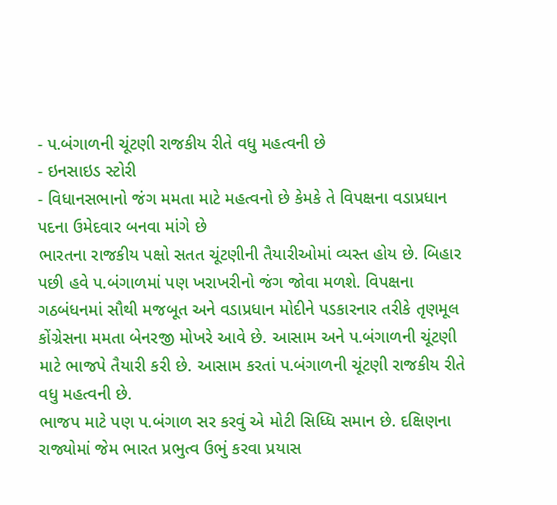- પ.બંગાળની ચૂંટણી રાજકીય રીતે વધુ મહત્વની છે
- ઇનસાઇડ સ્ટોરી
- વિધાનસભાનો જંગ મમતા માટે મહત્વનો છે કેમકે તે વિપક્ષના વડાપ્રધાન પદના ઉમેદવાર બનવા માંગે છે
ભારતના રાજકીય પક્ષો સતત ચૂંટણીની તૈયારીઓમાં વ્યસ્ત હોય છે. બિહાર પછી હવે પ.બંગાળમાં પણ ખરાખરીનો જંગ જોવા મળશે. વિપક્ષના ગઠબંધનમાં સૌથી મજબૂત અને વડાપ્રધાન મોદીને પડકારનાર તરીકે તૃણમૂલ કોંગ્રેસના મમતા બેનરજી મોખરે આવે છે. આસામ અને પ.બંગાળની ચૂંટણી માટે ભાજપે તૈયારી કરી છે. આસામ કરતાં પ.બંગાળની ચૂંટણી રાજકીય રીતે વધુ મહત્વની છે.
ભાજપ માટે પણ પ.બંગાળ સર કરવું એ મોટી સિધ્ધિ સમાન છે. દક્ષિણના રાજ્યોમાં જેમ ભારત પ્રભુત્વ ઉભું કરવા પ્રયાસ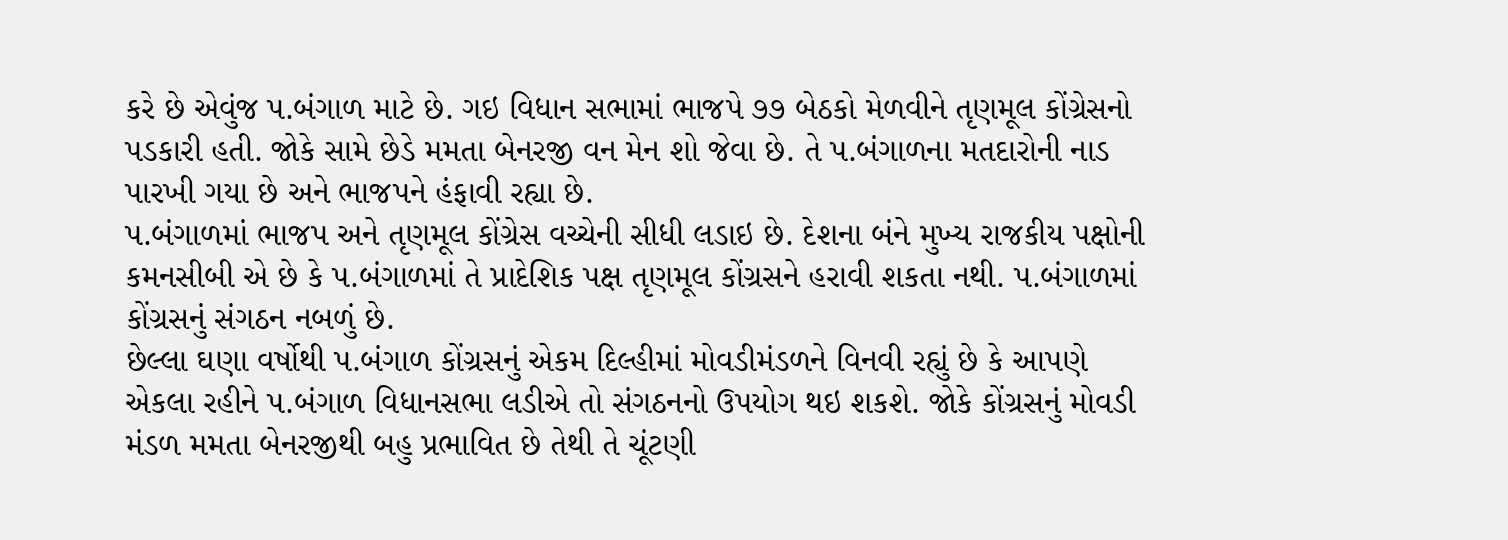કરે છે એવુંજ પ.બંગાળ માટે છે. ગઇ વિધાન સભામાં ભાજપે ૭૭ બેઠકો મેળવીને તૃણમૂલ કોંગ્રેસનો પડકારી હતી. જોકે સામે છેડે મમતા બેનરજી વન મેન શો જેવા છે. તે પ.બંગાળના મતદારોની નાડ પારખી ગયા છે અને ભાજપને હંફાવી રહ્યા છે.
પ.બંગાળમાં ભાજપ અને તૃણમૂલ કોંગ્રેસ વચ્ચેની સીધી લડાઇ છે. દેશના બંને મુખ્ય રાજકીય પક્ષોની કમનસીબી એ છે કે પ.બંગાળમાં તે પ્રાદેશિક પક્ષ તૃણમૂલ કોંગ્રસને હરાવી શકતા નથી. પ.બંગાળમાં કોંગ્રસનું સંગઠન નબળું છે.
છેલ્લા ઘણા વર્ષોથી પ.બંગાળ કોંગ્રસનું એકમ દિલ્હીમાં મોવડીમંડળને વિનવી રહ્યું છે કે આપણે એકલા રહીને પ.બંગાળ વિધાનસભા લડીએ તો સંગઠનનો ઉપયોગ થઇ શકશે. જોકે કોંગ્રસનું મોવડી મંડળ મમતા બેનરજીથી બહુ પ્રભાવિત છે તેથી તે ચૂંટણી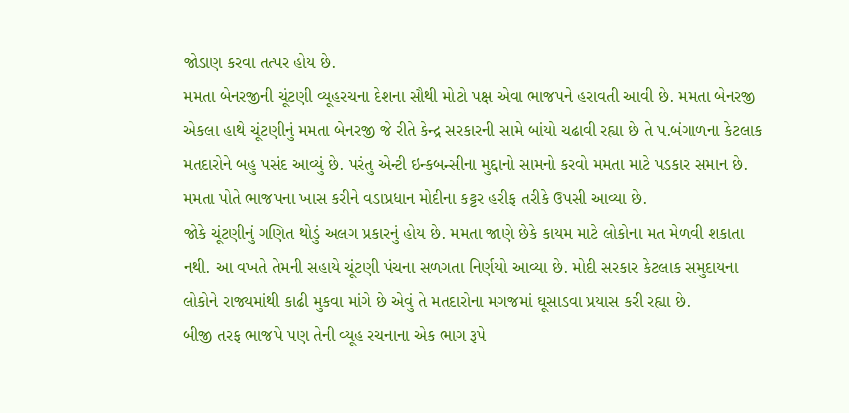જોડાણ કરવા તત્પર હોય છે.
મમતા બેનરજીની ચૂંટણી વ્યૂહરચના દેશના સૌથી મોટો પક્ષ એવા ભાજપને હરાવતી આવી છે. મમતા બેનરજી એકલા હાથે ચૂંટણીનું મમતા બેનરજી જે રીતે કેન્દ્ર સરકારની સામે બાંયો ચઢાવી રહ્યા છે તે પ.બંગાળના કેટલાક મતદારોને બહુ પસંદ આવ્યું છે. પરંતુ એન્ટી ઇન્કબન્સીના મુદ્દાનો સામનો કરવો મમતા માટે પડકાર સમાન છે. મમતા પોતે ભાજપના ખાસ કરીને વડાપ્રધાન મોદીના કટ્ટર હરીફ તરીકે ઉપસી આવ્યા છે.
જોકે ચૂંટણીનું ગણિત થોડું અલગ પ્રકારનું હોય છે. મમતા જાણે છેકે કાયમ માટે લોકોના મત મેળવી શકાતા નથી. આ વખતે તેમની સહાયે ચૂંટણી પંચના સળગતા નિર્ણયો આવ્યા છે. મોદી સરકાર કેટલાક સમુદાયના લોકોને રાજ્યમાંથી કાઢી મુકવા માંગે છે એવું તે મતદારોના મગજમાં ઘૂસાડવા પ્રયાસ કરી રહ્યા છે.
બીજી તરફ ભાજપે પણ તેની વ્યૂહ રચનાના એક ભાગ રૂપે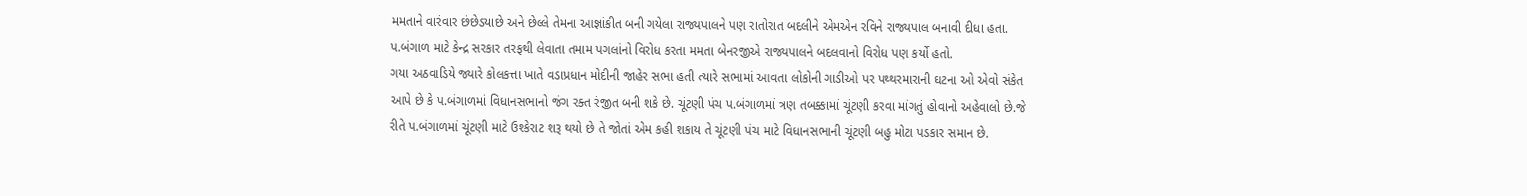મમતાને વારંવાર છંછેડયાછે અને છેલ્લે તેમના આજ્ઞાંકીત બની ગયેલા રાજ્યપાલને પણ રાતોરાત બદલીને એમએન રવિને રાજ્યપાલ બનાવી દીધા હતા. પ.બંગાળ માટે કેન્દ્ર સરકાર તરફથી લેવાતા તમામ પગલાંનો વિરોધ કરતા મમતા બેનરજીએ રાજ્યપાલને બદલવાનો વિરોધ પણ કર્યો હતો.
ગયા અઠવાડિયે જ્યારે કોલકત્તા ખાતે વડાપ્રધાન મોદીની જાહેર સભા હતી ત્યારે સભામાં આવતા લોકોની ગાડીઓ પર પથ્થરમારાની ઘટના ઓ એવો સંકેત આપે છે કે પ.બંગાળમાં વિધાનસભાનો જંગ રક્ત રંજીત બની શકે છે. ચૂંટણી પંચ પ.બંગાળમાં ત્રણ તબક્કામાં ચૂંટણી કરવા માંગતું હોવાનો અહેવાલો છે.જે રીતે પ.બંગાળમાં ચૂંટણી માટે ઉશ્કેરાટ શરૂ થયો છે તે જોતાં એમ કહી શકાય તે ચૂંટણી પંચ માટે વિધાનસભાની ચૂંટણી બહુ મોટા પડકાર સમાન છે.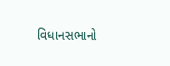વિધાનસભાનો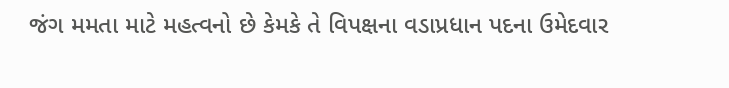જંગ મમતા માટે મહત્વનો છે કેમકે તે વિપક્ષના વડાપ્રધાન પદના ઉમેદવાર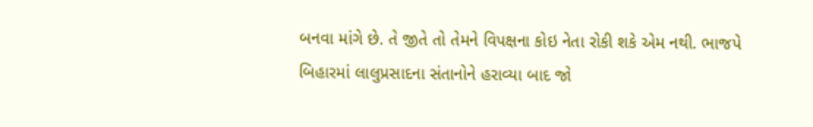બનવા માંગે છે. તે જીતે તો તેમને વિપક્ષના કોઇ નેતા રોકી શકે એમ નથી. ભાજપે બિહારમાં લાલુપ્રસાદના સંતાનોને હરાવ્યા બાદ જો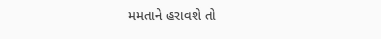મમતાને હરાવશે તો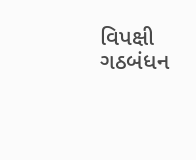વિપક્ષી ગઠબંધન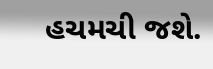હચમચી જશે.